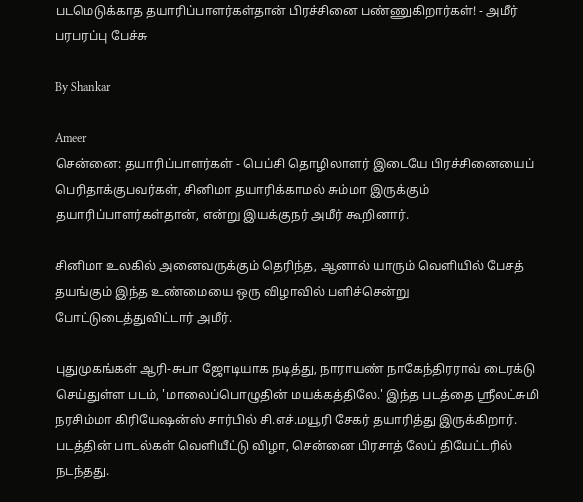படமெடுக்காத தயாரிப்பாளர்கள்தான் பிரச்சினை பண்ணுகிறார்கள்! - அமீர் பரபரப்பு பேச்சு

By Shankar

Ameer
சென்னை: தயாரிப்பாளர்கள் - பெப்சி தொழிலாளர் இடையே பிரச்சினையைப் பெரிதாக்குபவர்கள், சினிமா தயாரிக்காமல் சும்மா இருக்கும் தயாரிப்பாளர்கள்தான், என்று இயக்குநர் அமீர் கூறினார்.

சினிமா உலகில் அனைவருக்கும் தெரிந்த, ஆனால் யாரும் வெளியில் பேசத் தயங்கும் இந்த உண்மையை ஒரு விழாவில் பளிச்சென்று போட்டுடைத்துவிட்டார் அமீர்.

புதுமுகங்கள் ஆரி-சுபா ஜோடியாக நடித்து, நாராயண் நாகேந்திரராவ் டைரக்டு செய்துள்ள படம், 'மாலைப்பொழுதின் மயக்கத்திலே.' இந்த படத்தை ஸ்ரீலட்சுமி நரசிம்மா கிரியேஷன்ஸ் சார்பில் சி.எச்.மயூரி சேகர் தயாரித்து இருக்கிறார். படத்தின் பாடல்கள் வெளியீட்டு விழா, சென்னை பிரசாத் லேப் தியேட்டரில் நடந்தது.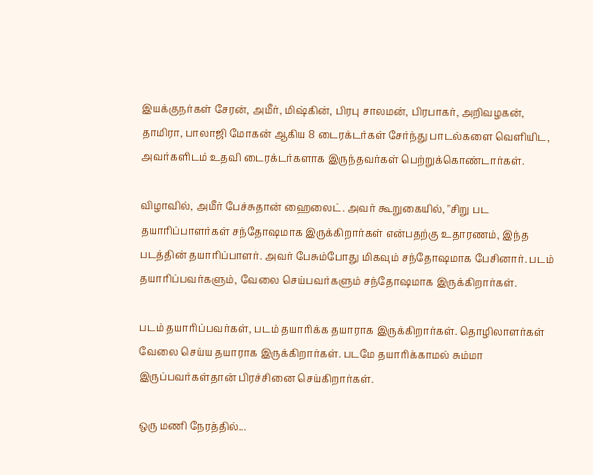இயக்குநர்கள் சேரன், அமீர், மிஷ்கின், பிரபு சாலமன், பிரபாகர், அறிவழகன், தாமிரா, பாலாஜி மோகன் ஆகிய 8 டைரக்டர்கள் சேர்ந்து பாடல்களை வெளியிட, அவர்களிடம் உதவி டைரக்டர்களாக இருந்தவர்கள் பெற்றுக்கொண்டார்கள்.

விழாவில், அமீர் பேச்சுதான் ஹைலைட். அவர் கூறுகையில், "சிறு பட தயாரிப்பாளர்கள் சந்தோஷமாக இருக்கிறார்கள் என்பதற்கு உதாரணம், இந்த படத்தின் தயாரிப்பாளர். அவர் பேசும்போது மிகவும் சந்தோஷமாக பேசினார். படம் தயாரிப்பவர்களும், வேலை செய்பவர்களும் சந்தோஷமாக இருக்கிறார்கள்.

படம் தயாரிப்பவர்கள், படம் தயாரிக்க தயாராக இருக்கிறார்கள். தொழிலாளர்கள் வேலை செய்ய தயாராக இருக்கிறார்கள். படமே தயாரிக்காமல் சும்மா இருப்பவர்கள்தான் பிரச்சினை செய்கிறார்கள்.

ஒரு மணி நேரத்தில்...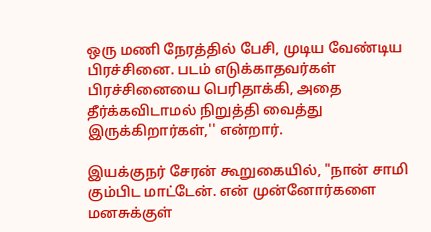ஒரு மணி நேரத்தில் பேசி, முடிய வேண்டிய பிரச்சினை. படம் எடுக்காதவர்கள் பிரச்சினையை பெரிதாக்கி, அதை தீர்க்கவிடாமல் நிறுத்தி வைத்து இருக்கிறார்கள்,'' என்றார்.

இயக்குநர் சேரன் கூறுகையில், "நான் சாமி கும்பிட மாட்டேன். என் முன்னோர்களை மனசுக்குள்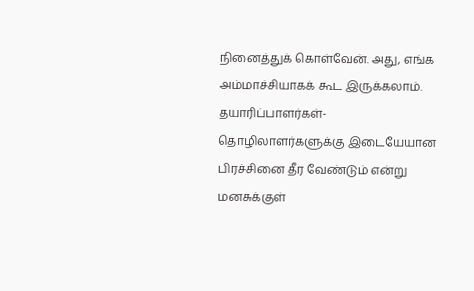நினைத்துக் கொள்வேன். அது, எங்க அம்மாச்சியாகக் கூட இருக்கலாம். தயாரிப்பாளர்கள்-தொழிலாளர்களுக்கு இடையேயான பிரச்சினை தீர வேண்டும் என்று மனசுக்குள்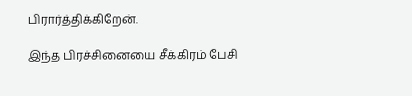பிரார்த்திக்கிறேன்.

இந்த பிரச்சினையை சீக்கிரம் பேசி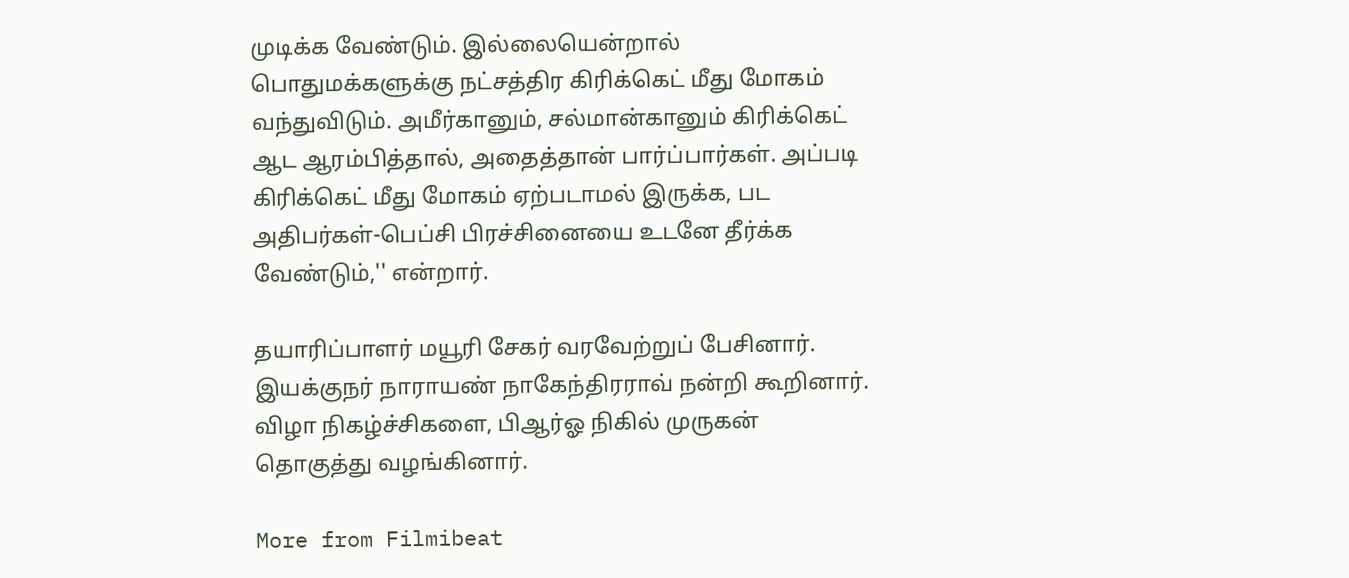முடிக்க வேண்டும். இல்லையென்றால் பொதுமக்களுக்கு நட்சத்திர கிரிக்கெட் மீது மோகம் வந்துவிடும். அமீர்கானும், சல்மான்கானும் கிரிக்கெட் ஆட ஆரம்பித்தால், அதைத்தான் பார்ப்பார்கள். அப்படி கிரிக்கெட் மீது மோகம் ஏற்படாமல் இருக்க, பட அதிபர்கள்-பெப்சி பிரச்சினையை உடனே தீர்க்க வேண்டும்,'' என்றார்.

தயாரிப்பாளர் மயூரி சேகர் வரவேற்றுப் பேசினார். இயக்குநர் நாராயண் நாகேந்திரராவ் நன்றி கூறினார். விழா நிகழ்ச்சிகளை, பிஆர்ஓ நிகில் முருகன் தொகுத்து வழங்கினார்.

More from Filmibeat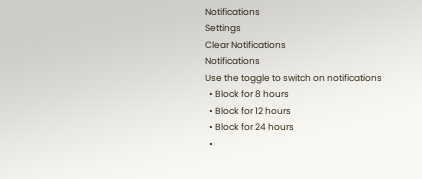Notifications
Settings
Clear Notifications
Notifications
Use the toggle to switch on notifications
  • Block for 8 hours
  • Block for 12 hours
  • Block for 24 hours
  •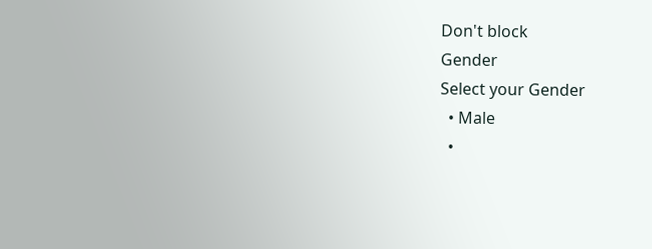Don't block
Gender
Select your Gender
  • Male
  •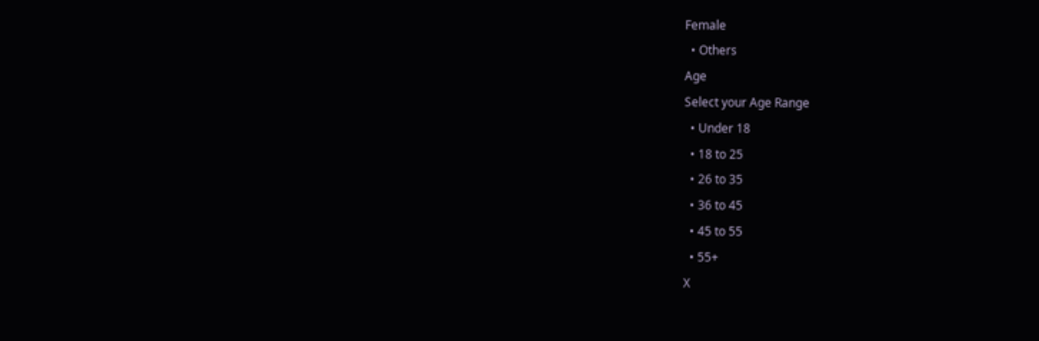Female
  • Others
Age
Select your Age Range
  • Under 18
  • 18 to 25
  • 26 to 35
  • 36 to 45
  • 45 to 55
  • 55+
X